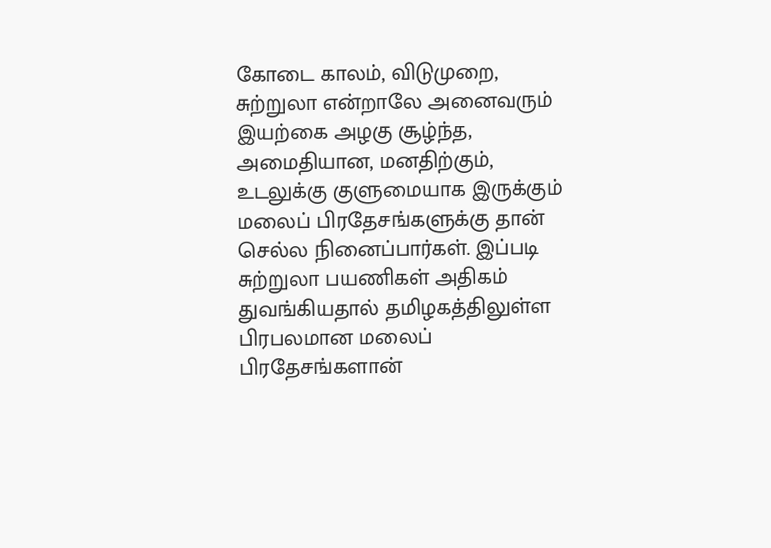கோடை காலம், விடுமுறை, சுற்றுலா என்றாலே அனைவரும் இயற்கை அழகு சூழ்ந்த, அமைதியான, மனதிற்கும், உடலுக்கு குளுமையாக இருக்கும் மலைப் பிரதேசங்களுக்கு தான் செல்ல நினைப்பார்கள். இப்படி சுற்றுலா பயணிகள் அதிகம் துவங்கியதால் தமிழகத்திலுள்ள பிரபலமான மலைப் பிரதேசங்களான்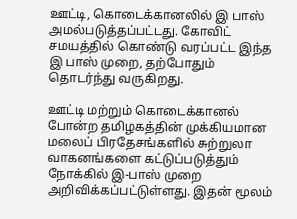ஊட்டி, கொடைக்கானலில் இ பாஸ் அமல்படுத்தப்பட்டது. கோவிட் சமயத்தில் கொண்டு வரப்பட்ட இந்த இ பாஸ் முறை, தற்போதும் தொடர்ந்து வருகிறது.

ஊட்டி மற்றும் கொடைக்கானல் போன்ற தமிழகத்தின் முக்கியமான மலைப் பிரதேசங்களில் சுற்றுலா வாகனங்களை கட்டுப்படுத்தும் நோக்கில் இ-பாஸ் முறை அறிவிக்கப்பட்டுள்ளது. இதன் மூலம்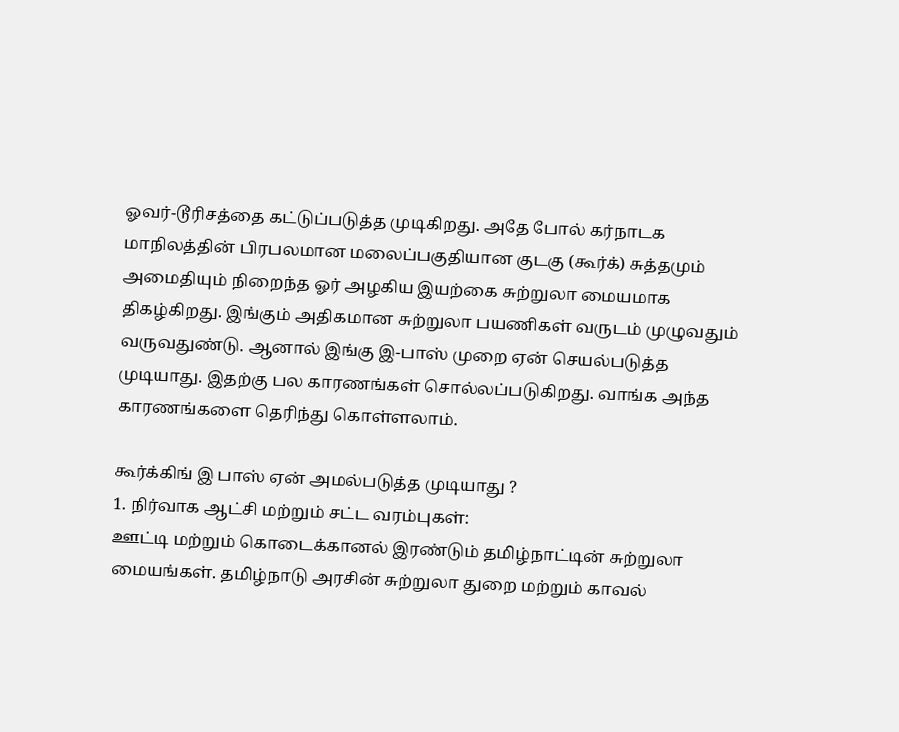ஓவர்-டூரிசத்தை கட்டுப்படுத்த முடிகிறது. அதே போல் கர்நாடக மாநிலத்தின் பிரபலமான மலைப்பகுதியான குடகு (கூர்க்) சுத்தமும் அமைதியும் நிறைந்த ஓர் அழகிய இயற்கை சுற்றுலா மையமாக திகழ்கிறது. இங்கும் அதிகமான சுற்றுலா பயணிகள் வருடம் முழுவதும் வருவதுண்டு. ஆனால் இங்கு இ-பாஸ் முறை ஏன் செயல்படுத்த முடியாது. இதற்கு பல காரணங்கள் சொல்லப்படுகிறது. வாங்க அந்த காரணங்களை தெரிந்து கொள்ளலாம்.

கூர்க்கிங் இ பாஸ் ஏன் அமல்படுத்த முடியாது ?
1. நிர்வாக ஆட்சி மற்றும் சட்ட வரம்புகள்:
ஊட்டி மற்றும் கொடைக்கானல் இரண்டும் தமிழ்நாட்டின் சுற்றுலா மையங்கள். தமிழ்நாடு அரசின் சுற்றுலா துறை மற்றும் காவல்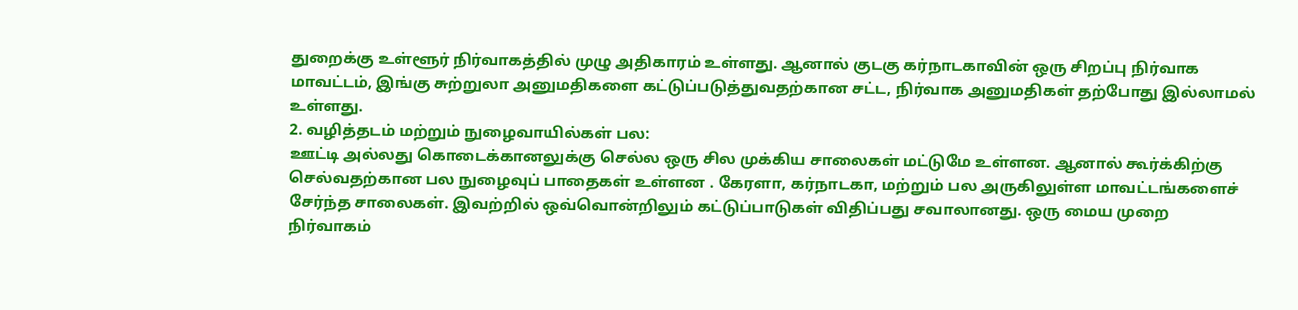துறைக்கு உள்ளூர் நிர்வாகத்தில் முழு அதிகாரம் உள்ளது. ஆனால் குடகு கர்நாடகாவின் ஒரு சிறப்பு நிர்வாக மாவட்டம், இங்கு சுற்றுலா அனுமதிகளை கட்டுப்படுத்துவதற்கான சட்ட, நிர்வாக அனுமதிகள் தற்போது இல்லாமல் உள்ளது.
2. வழித்தடம் மற்றும் நுழைவாயில்கள் பல:
ஊட்டி அல்லது கொடைக்கானலுக்கு செல்ல ஒரு சில முக்கிய சாலைகள் மட்டுமே உள்ளன. ஆனால் கூர்க்கிற்கு செல்வதற்கான பல நுழைவுப் பாதைகள் உள்ளன . கேரளா, கர்நாடகா, மற்றும் பல அருகிலுள்ள மாவட்டங்களைச் சேர்ந்த சாலைகள். இவற்றில் ஒவ்வொன்றிலும் கட்டுப்பாடுகள் விதிப்பது சவாலானது. ஒரு மைய முறை நிர்வாகம்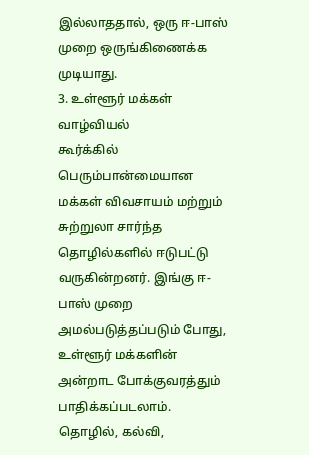இல்லாததால், ஒரு ஈ-பாஸ் முறை ஒருங்கிணைக்க முடியாது.
3. உள்ளூர் மக்கள் வாழ்வியல்
கூர்க்கில் பெரும்பான்மையான மக்கள் விவசாயம் மற்றும் சுற்றுலா சார்ந்த தொழில்களில் ஈடுபட்டு வருகின்றனர். இங்கு ஈ-பாஸ் முறை அமல்படுத்தப்படும் போது, உள்ளூர் மக்களின் அன்றாட போக்குவரத்தும் பாதிக்கப்படலாம். தொழில், கல்வி,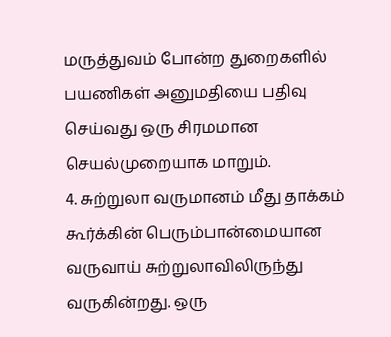மருத்துவம் போன்ற துறைகளில் பயணிகள் அனுமதியை பதிவு செய்வது ஒரு சிரமமான செயல்முறையாக மாறும்.
4. சுற்றுலா வருமானம் மீது தாக்கம்
கூர்க்கின் பெரும்பான்மையான வருவாய் சுற்றுலாவிலிருந்து வருகின்றது. ஒரு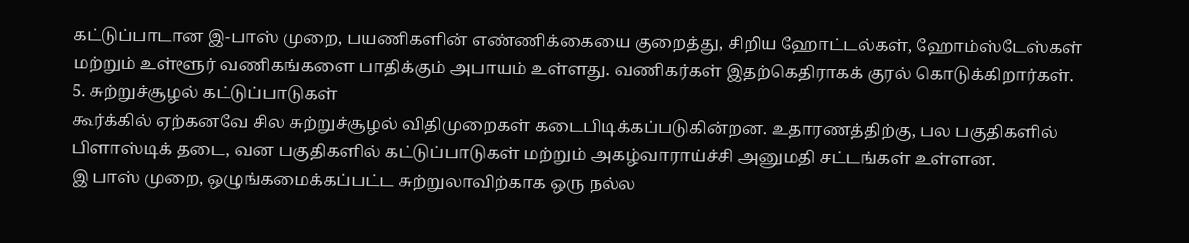கட்டுப்பாடான இ-பாஸ் முறை, பயணிகளின் எண்ணிக்கையை குறைத்து, சிறிய ஹோட்டல்கள், ஹோம்ஸ்டேஸ்கள் மற்றும் உள்ளூர் வணிகங்களை பாதிக்கும் அபாயம் உள்ளது. வணிகர்கள் இதற்கெதிராகக் குரல் கொடுக்கிறார்கள்.
5. சுற்றுச்சூழல் கட்டுப்பாடுகள்
கூர்க்கில் ஏற்கனவே சில சுற்றுச்சூழல் விதிமுறைகள் கடைபிடிக்கப்படுகின்றன. உதாரணத்திற்கு, பல பகுதிகளில் பிளாஸ்டிக் தடை, வன பகுதிகளில் கட்டுப்பாடுகள் மற்றும் அகழ்வாராய்ச்சி அனுமதி சட்டங்கள் உள்ளன.
இ பாஸ் முறை, ஒழுங்கமைக்கப்பட்ட சுற்றுலாவிற்காக ஒரு நல்ல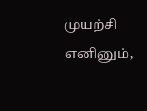முயற்சி எனினும்,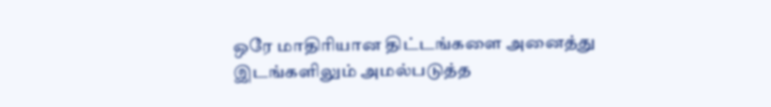ஒரே மாதிரியான திட்டங்களை அனைத்து இடங்களிலும் அமல்படுத்த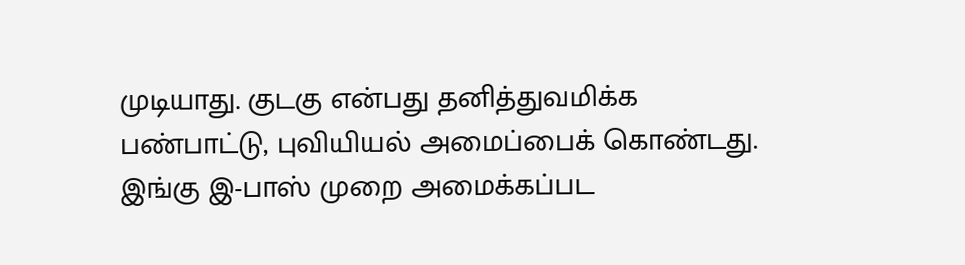முடியாது. குடகு என்பது தனித்துவமிக்க பண்பாட்டு, புவியியல் அமைப்பைக் கொண்டது. இங்கு இ-பாஸ் முறை அமைக்கப்பட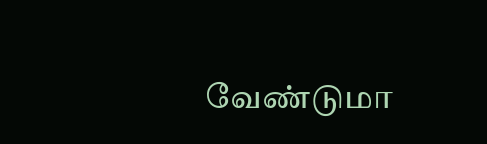வேண்டுமா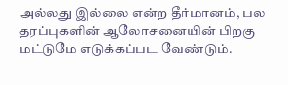அல்லது இல்லை என்ற தீர்மானம், பல தரப்புகளின் ஆலோசனையின் பிறகு மட்டுமே எடுக்கப்பட வேண்டும்.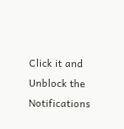Click it and Unblock the Notifications